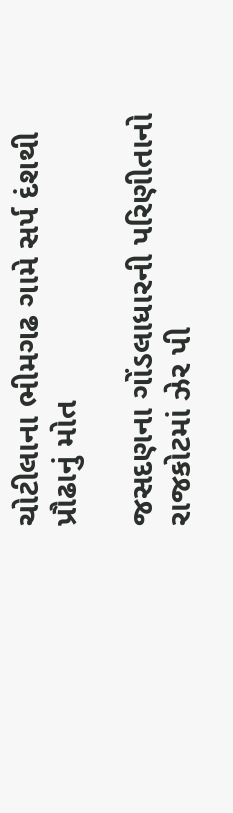ચોટીલાના ભીમગઢ ગામે સર્પ દંશથી પ્રૌઢાનું મોત

જસદણના ગોંડલાધારની પરિણીતાનો રાજકોટમાં ઝેર પી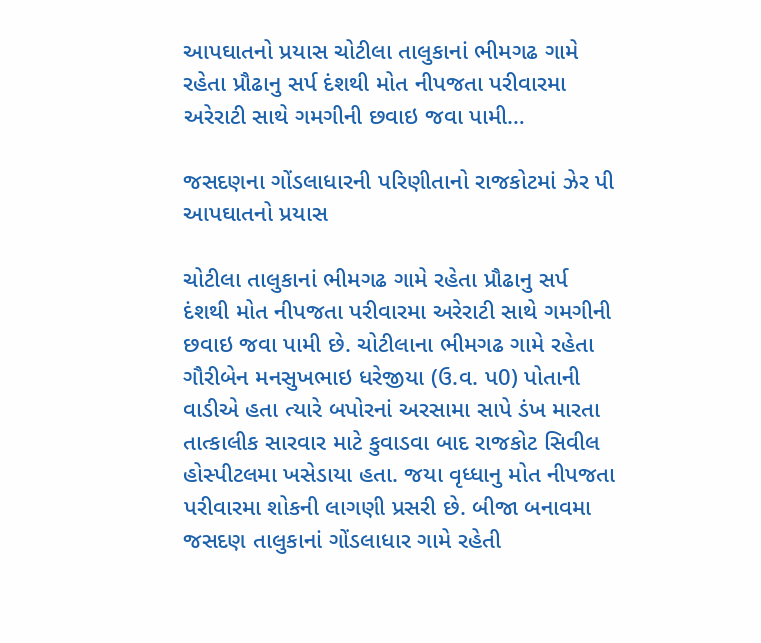આપઘાતનો પ્રયાસ ચોટીલા તાલુકાનાં ભીમગઢ ગામે રહેતા પ્રૌઢાનુ સર્પ દંશથી મોત નીપજતા પરીવારમા અરેરાટી સાથે ગમગીની છવાઇ જવા પામી…

જસદણના ગોંડલાધારની પરિણીતાનો રાજકોટમાં ઝેર પી આપઘાતનો પ્રયાસ

ચોટીલા તાલુકાનાં ભીમગઢ ગામે રહેતા પ્રૌઢાનુ સર્પ દંશથી મોત નીપજતા પરીવારમા અરેરાટી સાથે ગમગીની છવાઇ જવા પામી છે. ચોટીલાના ભીમગઢ ગામે રહેતા ગૌરીબેન મનસુખભાઇ ધરેજીયા (ઉ.વ. પ0) પોતાની વાડીએ હતા ત્યારે બપોરનાં અરસામા સાપે ડંખ મારતા તાત્કાલીક સારવાર માટે કુવાડવા બાદ રાજકોટ સિવીલ હોસ્પીટલમા ખસેડાયા હતા. જયા વૃધ્ધાનુ મોત નીપજતા પરીવારમા શોકની લાગણી પ્રસરી છે. બીજા બનાવમા જસદણ તાલુકાનાં ગોંડલાધાર ગામે રહેતી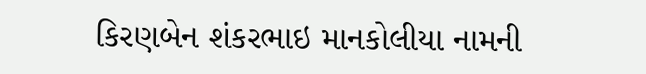કિરણબેન શંકરભાઇ માનકોલીયા નામની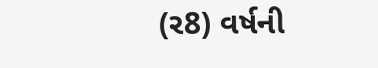(ર8) વર્ષની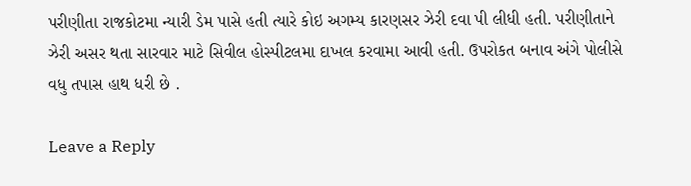પરીણીતા રાજકોટમા ન્યારી ડેમ પાસે હતી ત્યારે કોઇ અગમ્ય કારણસર ઝેરી દવા પી લીધી હતી. પરીણીતાને ઝેરી અસર થતા સારવાર માટે સિવીલ હોસ્પીટલમા દાખલ કરવામા આવી હતી. ઉપરોકત બનાવ અંગે પોલીસે વધુ તપાસ હાથ ધરી છે .

Leave a Reply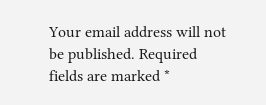Your email address will not be published. Required fields are marked *